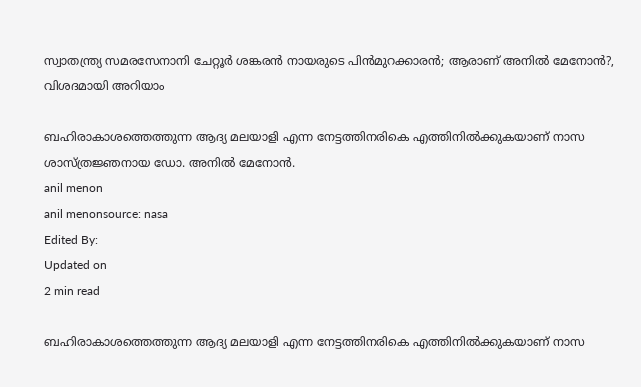സ്വാതന്ത്ര്യ സമരസേനാനി ചേറ്റൂര്‍ ശങ്കരന്‍ നായരുടെ പിന്‍മുറക്കാരന്‍; ആരാണ് അനില്‍ മേനോന്‍?, വിശദമായി അറിയാം

ബഹിരാകാശത്തെത്തുന്ന ആദ്യ മലയാളി എന്ന നേട്ടത്തിനരികെ എത്തിനില്‍ക്കുകയാണ് നാസ ശാസ്ത്രജ്ഞനായ ഡോ. അനില്‍ മേനോന്‍.
anil menon
anil menonsource: nasa
Edited By:
Updated on
2 min read

ബഹിരാകാശത്തെത്തുന്ന ആദ്യ മലയാളി എന്ന നേട്ടത്തിനരികെ എത്തിനില്‍ക്കുകയാണ് നാസ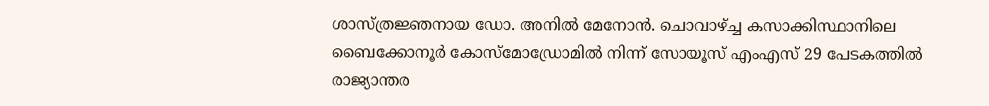ശാസ്ത്രജ്ഞനായ ഡോ. അനില്‍ മേനോന്‍. ചൊവാഴ്ച്ച കസാക്കിസ്ഥാനിലെ ബൈക്കോനൂര്‍ കോസ്മോഡ്രോമില്‍ നിന്ന് സോയൂസ് എംഎസ് 29 പേടകത്തില്‍ രാജ്യാന്തര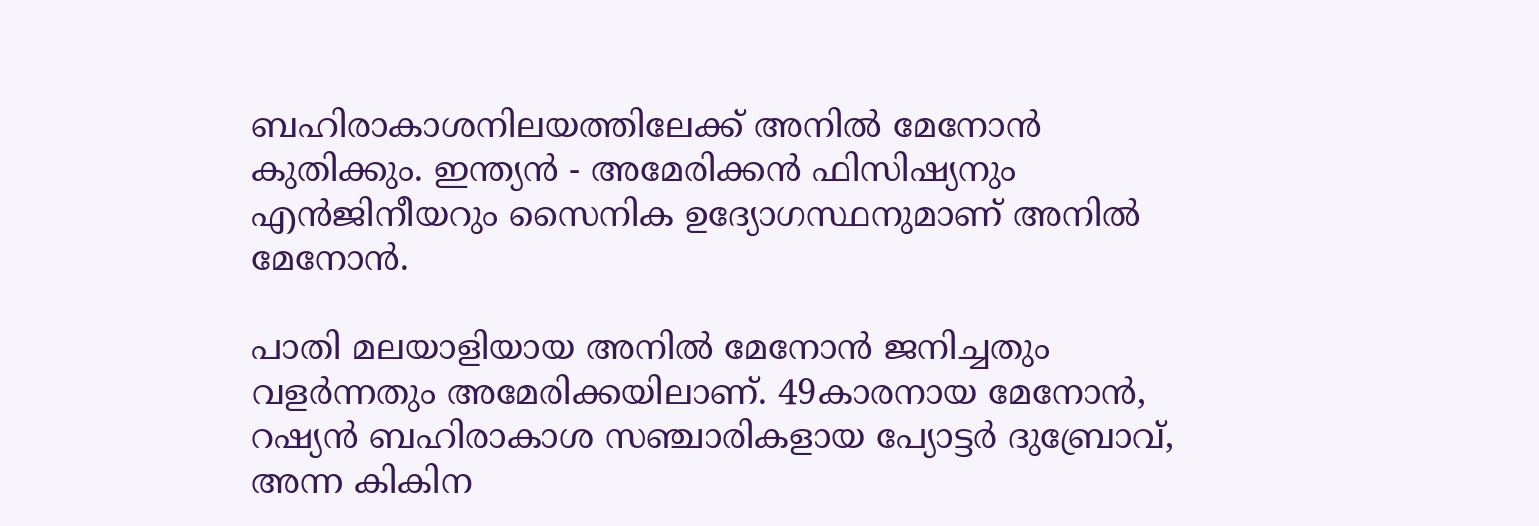ബഹിരാകാശനിലയത്തിലേക്ക് അനില്‍ മേനോന്‍ കുതിക്കും. ഇന്ത്യന്‍ - അമേരിക്കന്‍ ഫിസിഷ്യനും എന്‍ജിനീയറും സൈനിക ഉദ്യോഗസ്ഥനുമാണ് അനില്‍ മേനോന്‍.

പാതി മലയാളിയായ അനില്‍ മേനോന്‍ ജനിച്ചതും വളര്‍ന്നതും അമേരിക്കയിലാണ്. 49കാരനായ മേനോന്‍, റഷ്യന്‍ ബഹിരാകാശ സഞ്ചാരികളായ പ്യോട്ടര്‍ ദുബ്രോവ്, അന്ന കികിന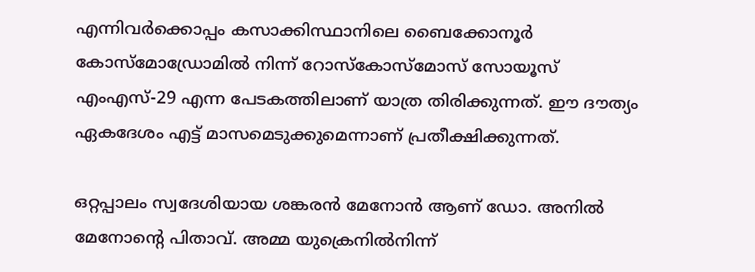എന്നിവര്‍ക്കൊപ്പം കസാക്കിസ്ഥാനിലെ ബൈക്കോനൂര്‍ കോസ്മോഡ്രോമില്‍ നിന്ന് റോസ്‌കോസ്മോസ് സോയൂസ് എംഎസ്-29 എന്ന പേടകത്തിലാണ് യാത്ര തിരിക്കുന്നത്. ഈ ദൗത്യം ഏകദേശം എട്ട് മാസമെടുക്കുമെന്നാണ് പ്രതീക്ഷിക്കുന്നത്.

ഒറ്റപ്പാലം സ്വദേശിയായ ശങ്കരന്‍ മേനോന്‍ ആണ് ഡോ. അനില്‍ മേനോന്റെ പിതാവ്. അമ്മ യുക്രെനില്‍നിന്ന്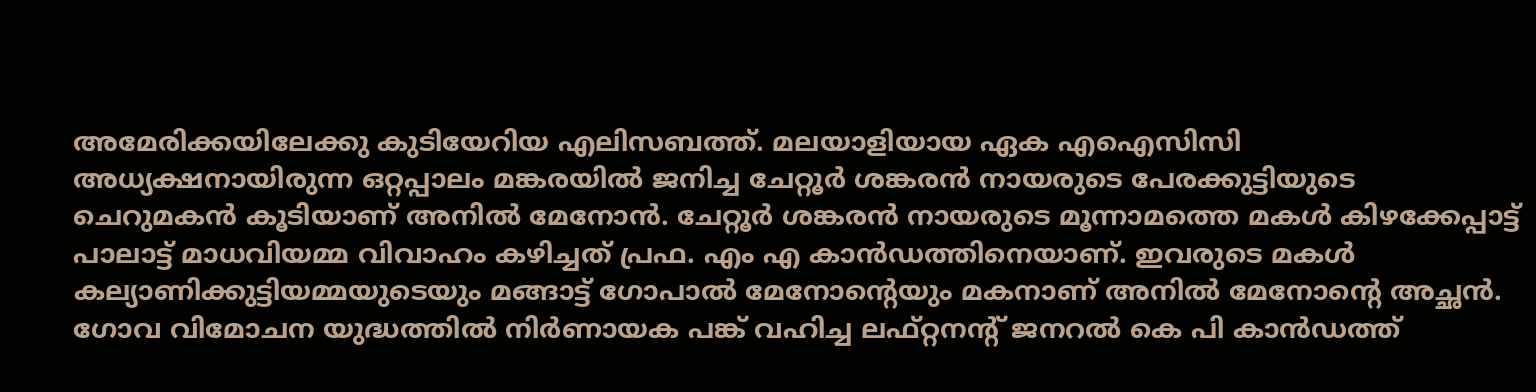അമേരിക്കയിലേക്കു കുടിയേറിയ എലിസബത്ത്. മലയാളിയായ ഏക എഐസിസി അധ്യക്ഷനായിരുന്ന ഒറ്റപ്പാലം മങ്കരയില്‍ ജനിച്ച ചേറ്റൂര്‍ ശങ്കരന്‍ നായരുടെ പേരക്കുട്ടിയുടെ ചെറുമകന്‍ കൂടിയാണ് അനില്‍ മേനോന്‍. ചേറ്റൂര്‍ ശങ്കരന്‍ നായരുടെ മൂന്നാമത്തെ മകള്‍ കിഴക്കേപ്പാട്ട് പാലാട്ട് മാധവിയമ്മ വിവാഹം കഴിച്ചത് പ്രഫ. എം എ കാന്‍ഡത്തിനെയാണ്. ഇവരുടെ മകള്‍ കല്യാണിക്കുട്ടിയമ്മയുടെയും മങ്ങാട്ട് ഗോപാല്‍ മേനോന്റെയും മകനാണ് അനില്‍ മേനോന്റെ അച്ഛന്‍. ഗോവ വിമോചന യുദ്ധത്തില്‍ നിര്‍ണായക പങ്ക് വഹിച്ച ലഫ്റ്റനന്റ് ജനറല്‍ കെ പി കാന്‍ഡത്ത്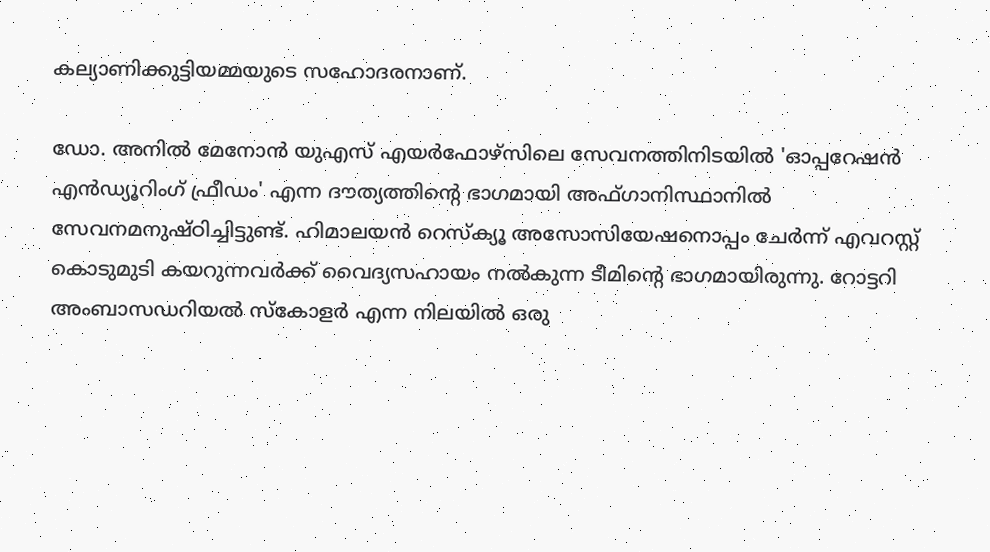കല്യാണിക്കുട്ടിയമ്മയുടെ സഹോദരനാണ്.

ഡോ. അനില്‍ മേനോന്‍ യുഎസ് എയര്‍ഫോഴ്സിലെ സേവനത്തിനിടയില്‍ 'ഓപ്പറേഷന്‍ എന്‍ഡ്യൂറിംഗ് ഫ്രീഡം' എന്ന ദൗത്യത്തിന്റെ ഭാഗമായി അഫ്ഗാനിസ്ഥാനില്‍ സേവനമനുഷ്ഠിച്ചിട്ടുണ്ട്. ഹിമാലയന്‍ റെസ്‌ക്യൂ അസോസിയേഷനൊപ്പം ചേര്‍ന്ന് എവറസ്റ്റ് കൊടുമുടി കയറുന്നവര്‍ക്ക് വൈദ്യസഹായം നല്‍കുന്ന ടീമിന്റെ ഭാഗമായിരുന്നു. റോട്ടറി അംബാസഡറിയല്‍ സ്‌കോളര്‍ എന്ന നിലയില്‍ ഒരു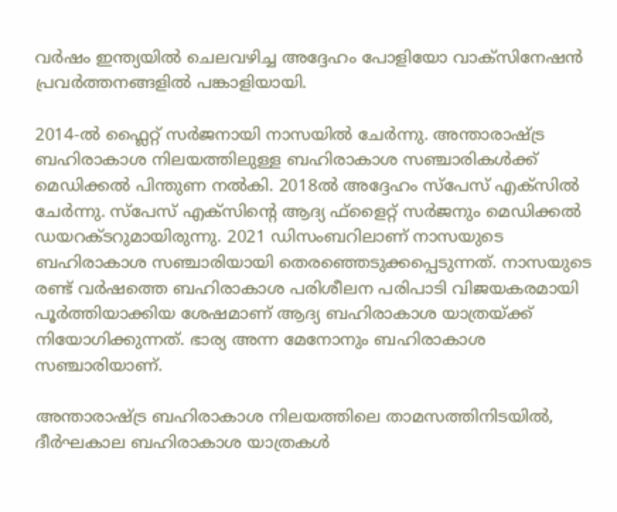വര്‍ഷം ഇന്ത്യയില്‍ ചെലവഴിച്ച അദ്ദേഹം പോളിയോ വാക്സിനേഷന്‍ പ്രവര്‍ത്തനങ്ങളില്‍ പങ്കാളിയായി.

2014-ല്‍ ഫ്ലൈറ്റ് സര്‍ജനായി നാസയില്‍ ചേര്‍ന്നു. അന്താരാഷ്ട്ര ബഹിരാകാശ നിലയത്തിലുള്ള ബഹിരാകാശ സഞ്ചാരികള്‍ക്ക് മെഡിക്കല്‍ പിന്തുണ നല്‍കി. 2018ല്‍ അദ്ദേഹം സ്പേസ് എക്സില്‍ ചേര്‍ന്നു. സ്പേസ് എക്സിന്റെ ആദ്യ ഫ്ളൈറ്റ് സര്‍ജനും മെഡിക്കല്‍ ഡയറക്ടറുമായിരുന്നു. 2021 ഡിസംബറിലാണ് നാസയുടെ ബഹിരാകാശ സഞ്ചാരിയായി തെരഞ്ഞെടുക്കപ്പെടുന്നത്. നാസയുടെ രണ്ട് വര്‍ഷത്തെ ബഹിരാകാശ പരിശീലന പരിപാടി വിജയകരമായി പൂര്‍ത്തിയാക്കിയ ശേഷമാണ് ആദ്യ ബഹിരാകാശ യാത്രയ്ക്ക് നിയോഗിക്കുന്നത്. ഭാര്യ അന്ന മേനോനും ബഹിരാകാശ സഞ്ചാരിയാണ്.

അന്താരാഷ്ട്ര ബഹിരാകാശ നിലയത്തിലെ താമസത്തിനിടയില്‍, ദീര്‍ഘകാല ബഹിരാകാശ യാത്രകള്‍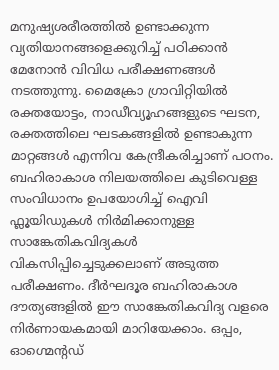മനുഷ്യശരീരത്തില്‍ ഉണ്ടാക്കുന്ന വ്യതിയാനങ്ങളെക്കുറിച്ച് പഠിക്കാന്‍ മേനോന്‍ വിവിധ പരീക്ഷണങ്ങള്‍ നടത്തുന്നു. മൈക്രോ ഗ്രാവിറ്റിയില്‍ രക്തയോട്ടം, നാഡീവ്യൂഹങ്ങളുടെ ഘടന, രക്തത്തിലെ ഘടകങ്ങളില്‍ ഉണ്ടാകുന്ന മാറ്റങ്ങള്‍ എന്നിവ കേന്ദ്രീകരിച്ചാണ് പഠനം. ബഹിരാകാശ നിലയത്തിലെ കുടിവെള്ള സംവിധാനം ഉപയോഗിച്ച് ഐവി ഫ്ലൂയിഡുകള്‍ നിര്‍മിക്കാനുള്ള സാങ്കേതികവിദ്യകള്‍ വികസിപ്പിച്ചെടുക്കലാണ് അടുത്ത പരീക്ഷണം. ദീര്‍ഘദൂര ബഹിരാകാശ ദൗത്യങ്ങളില്‍ ഈ സാങ്കേതികവിദ്യ വളരെ നിര്‍ണായകമായി മാറിയേക്കാം. ഒപ്പം, ഓഗ്മെന്റഡ്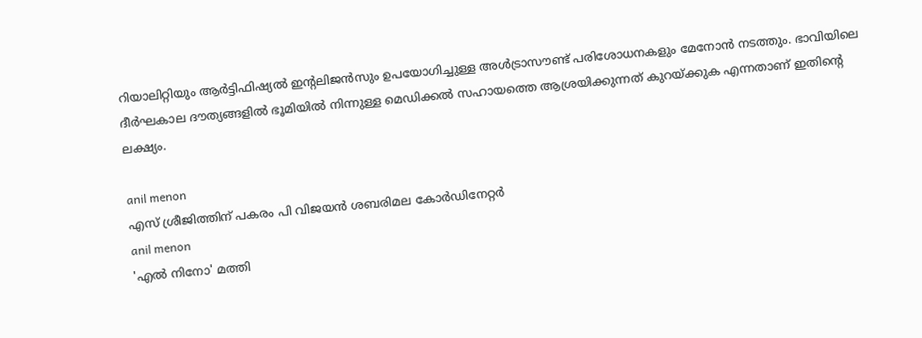റിയാലിറ്റിയും ആര്‍ട്ടിഫിഷ്യല്‍ ഇന്റലിജന്‍സും ഉപയോഗിച്ചുള്ള അള്‍ട്രാസൗണ്ട് പരിശോധനകളും മേനോന്‍ നടത്തും. ഭാവിയിലെ ദീര്‍ഘകാല ദൗത്യങ്ങളില്‍ ഭൂമിയില്‍ നിന്നുള്ള മെഡിക്കല്‍ സഹായത്തെ ആശ്രയിക്കുന്നത് കുറയ്ക്കുക എന്നതാണ് ഇതിന്റെ ലക്ഷ്യം.

anil menon
എസ് ശ്രീജിത്തിന് പകരം പി വിജയന്‍ ശബരിമല കോര്‍ഡിനേറ്റര്‍
anil menon
'എല്‍ നിനോ' മത്തി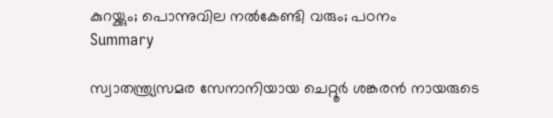കുറയ്ക്കും; പൊന്നുവില നല്‍കേണ്ടി വരും; പഠനം
Summary

സ്വാതന്ത്ര്യസമര സേനാനിയായ ചെറ്റൂർ ശങ്കരൻ നായരുടെ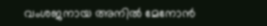വംശജനായ അനിൽ മേനോൻ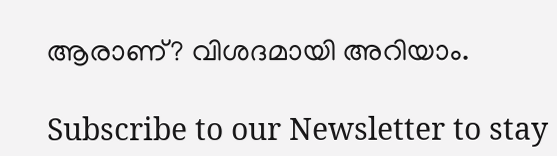ആരാണ്? വിശദമായി അറിയാം.

Subscribe to our Newsletter to stay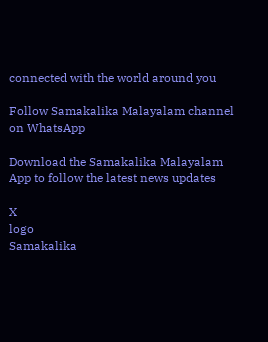connected with the world around you

Follow Samakalika Malayalam channel on WhatsApp

Download the Samakalika Malayalam App to follow the latest news updates

X
logo
Samakalika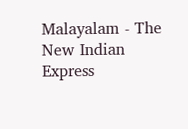Malayalam - The New Indian Express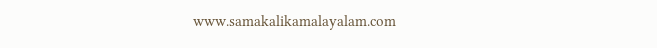www.samakalikamalayalam.com